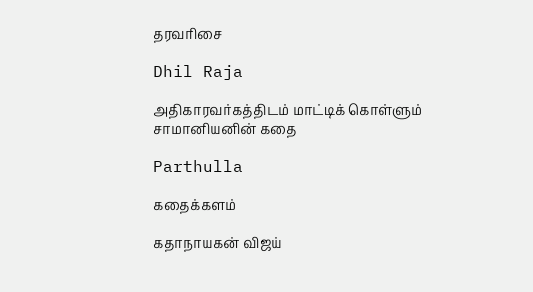தரவரிசை

Dhil Raja

அதிகாரவர்கத்திடம் மாட்டிக் கொள்ளும் சாமானியனின் கதை

Parthulla

கதைக்களம்

கதாநாயகன் விஜய்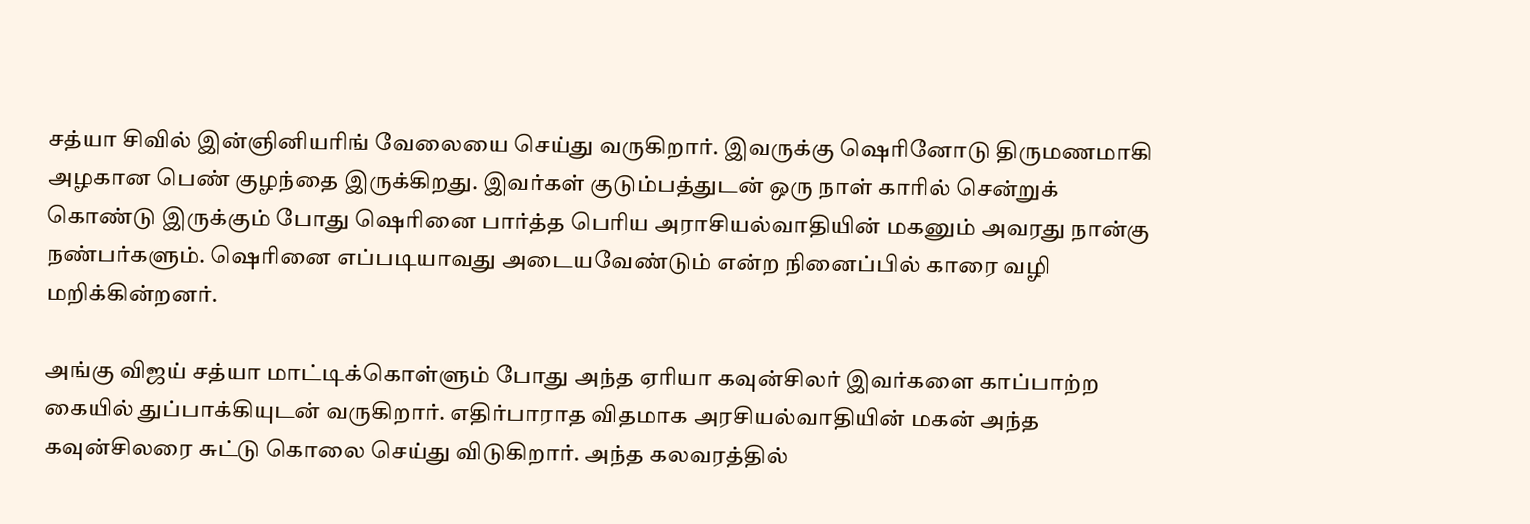சத்யா சிவில் இன்ஞினியரிங் வேலையை செய்து வருகிறார். இவருக்கு ஷெரினோடு திருமணமாகி அழகான பெண் குழந்தை இருக்கிறது. இவர்கள் குடும்பத்துடன் ஒரு நாள் காரில் சென்றுக் கொண்டு இருக்கும் போது ஷெரினை பார்த்த பெரிய அராசியல்வாதியின் மகனும் அவரது நான்கு நண்பர்களும். ஷெரினை எப்படியாவது அடையவேண்டும் என்ற நினைப்பில் காரை வழி மறிக்கின்றனர்.

அங்கு விஜய் சத்யா மாட்டிக்கொள்ளும் போது அந்த ஏரியா கவுன்சிலர் இவர்களை காப்பாற்ற கையில் துப்பாக்கியுடன் வருகிறார். எதிர்பாராத விதமாக அரசியல்வாதியின் மகன் அந்த கவுன்சிலரை சுட்டு கொலை செய்து விடுகிறார். அந்த கலவரத்தில்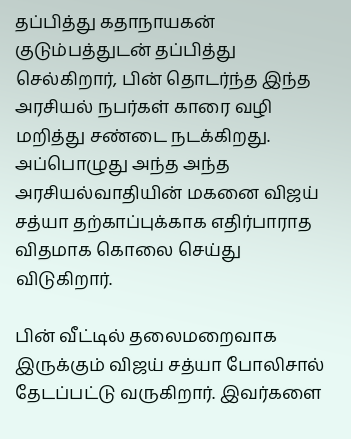தப்பித்து கதாநாயகன் குடும்பத்துடன் தப்பித்து செல்கிறார், பின் தொடர்ந்த இந்த அரசியல் நபர்கள் காரை வழி மறித்து சண்டை நடக்கிறது. அப்பொழுது அந்த அந்த அரசியல்வாதியின் மகனை விஜய் சத்யா தற்காப்புக்காக எதிர்பாராத விதமாக கொலை செய்து விடுகிறார்.

பின் வீட்டில் தலைமறைவாக இருக்கும் விஜய் சத்யா போலிசால் தேடப்பட்டு வருகிறார். இவர்களை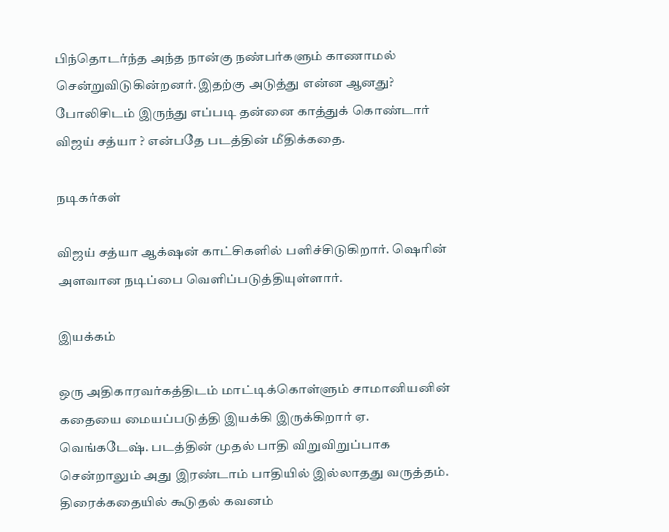பிந்தொடர்ந்த அந்த நான்கு நண்பர்களும் காணாமல் சென்றுவிடுகின்றனர்.இதற்கு அடுத்து என்ன ஆனது? போலிசிடம் இருந்து எப்படி தன்னை காத்துக் கொண்டார் விஜய் சத்யா ? என்பதே படத்தின் மீதிக்கதை.

நடிகர்கள்

விஜய் சத்யா ஆக்‌ஷன் காட்சிகளில் பளிச்சிடுகிறார். ஷெரின் அளவான நடிப்பை வெளிப்படுத்தியுள்ளார்.

இயக்கம்

ஒரு அதிகாரவர்கத்திடம் மாட்டிக்கொள்ளும் சாமானியனின் கதையை மையப்படுத்தி இயக்கி இருக்கிறார் ஏ. வெங்கடேஷ். படத்தின் முதல் பாதி விறுவிறுப்பாக சென்றாலும் அது இரண்டாம் பாதியில் இல்லாதது வருத்தம். திரைக்கதையில் கூடுதல் கவனம்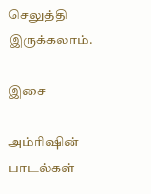செலுத்தி இருக்கலாம்.

இசை

அம்ரிஷின் பாடல்கள்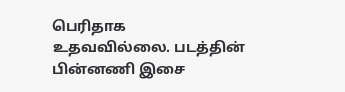பெரிதாக உதவவில்லை. படத்தின் பின்னணி இசை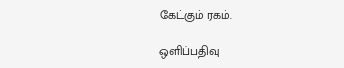கேட்கும் ரகம்.

ஒளிப்பதிவு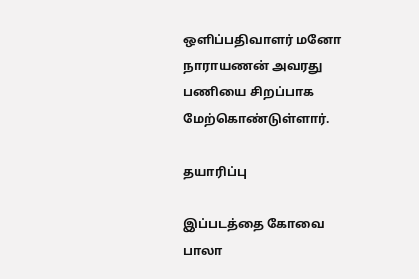ஒளிப்பதிவாளர் மனோ நாராயணன் அவரது பணியை சிறப்பாக மேற்கொண்டுள்ளார்.

தயாரிப்பு

இப்படத்தை கோவை பாலா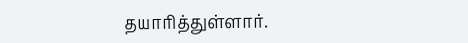தயாரித்துள்ளார்.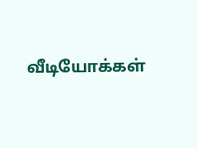வீடியோக்கள்